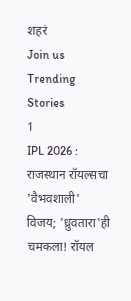शहरं
Join us
Trending Stories
1
IPL 2026 : राजस्थान रॉयल्सचा 'वैभवशाली' विजय; 'ध्रुवतारा'ही चमकला! रॉयल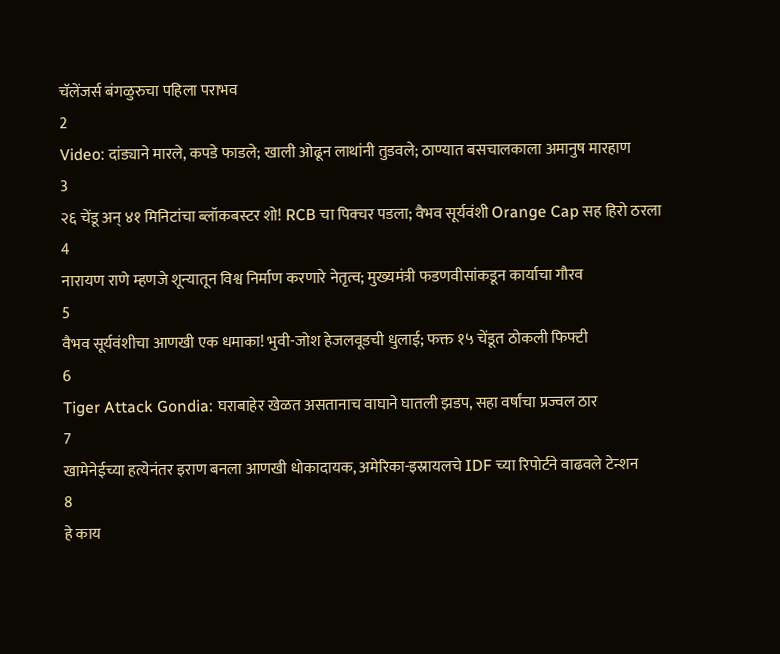चॅलेंजर्स बंगळुरुचा पहिला पराभव
2
Video: दांड्याने मारले, कपडे फाडले; खाली ओढून लाथांनी तुडवले; ठाण्यात बसचालकाला अमानुष मारहाण
3
२६ चेंडू अन् ४१ मिनिटांचा ब्लॉकबस्टर शो! RCB चा पिक्चर पडला; वैभव सूर्यवंशी Orange Cap सह हिरो ठरला
4
नारायण राणे म्हणजे शून्यातून विश्व निर्माण करणारे नेतृत्व; मुख्यमंत्री फडणवीसांकडून कार्याचा गौरव
5
वैभव सूर्यवंशीचा आणखी एक धमाका! भुवी-जोश हेजलवूडची धुलाई; फक्त १५ चेंडूत ठोकली फिफ्टी
6
Tiger Attack Gondia: घराबाहेर खेळत असतानाच वाघाने घातली झडप, सहा वर्षांचा प्रज्वल ठार
7
खामेनेईच्या हत्येनंतर इराण बनला आणखी धोकादायक, अमेरिका-इस्रायलचे IDF च्या रिपोर्टने वाढवले टेन्शन
8
हे काय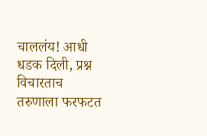चाललंय! आधी धडक दिली, प्रश्न विचारताच तरुणाला फरफटत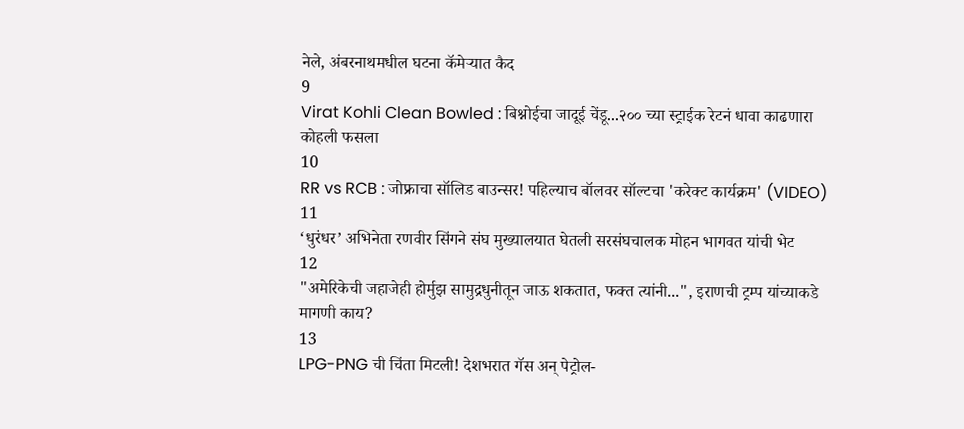नेले, अंबरनाथमधील घटना कॅमेऱ्यात कैद
9
Virat Kohli Clean Bowled : बिश्नोईचा जादूई चेंडू...२०० च्या स्ट्राईक रेटनं धावा काढणारा कोहली फसला
10
RR vs RCB : जोफ्राचा सॉलिड बाउन्सर! पहिल्याच बॉलवर सॉल्टचा 'करेक्ट कार्यक्रम' (VIDEO)
11
‘धुरंधर’ अभिनेता रणवीर सिंगने संघ मुख्यालयात घेतली सरसंघचालक मोहन भागवत यांची भेट
12
"अमेरिकेची जहाजेही होर्मुझ सामुद्रधुनीतून जाऊ शकतात, फक्त त्यांनी...", इराणची ट्रम्प यांच्याकडे मागणी काय?
13
LPG-PNG ची चिंता मिटली! देशभरात गॅस अन् पेट्रोल-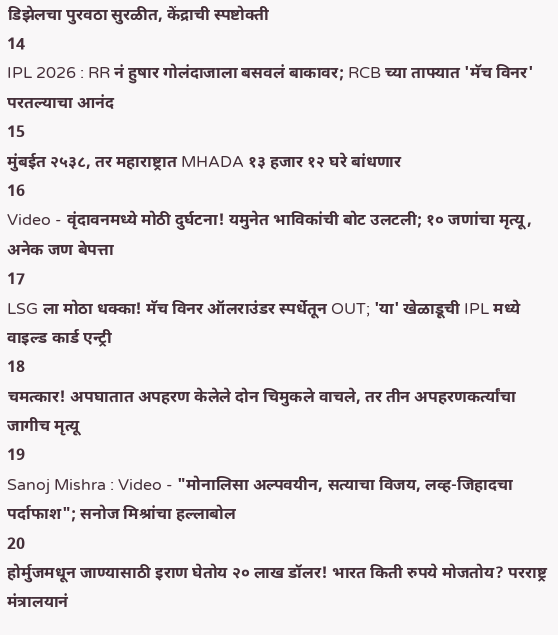डिझेलचा पुरवठा सुरळीत, केंद्राची स्पष्टोक्ती
14
IPL 2026 : RR नं हुषार गोलंदाजाला बसवलं बाकावर; RCB च्या ताफ्यात 'मॅच विनर' परतल्याचा आनंद
15
मुंबईत २५३८, तर महाराष्ट्रात MHADA १३ हजार १२ घरे बांधणार
16
Video - वृंदावनमध्ये मोठी दुर्घटना! यमुनेत भाविकांची बोट उलटली; १० जणांचा मृत्यू, अनेक जण बेपत्ता
17
LSG ला मोठा धक्का! मॅच विनर ऑलराउंडर स्पर्धेतून OUT; 'या' खेळाडूची IPL मध्ये वाइल्ड कार्ड एन्ट्री
18
चमत्कार! अपघातात अपहरण केलेले दोन चिमुकले वाचले, तर तीन अपहरणकर्त्यांचा जागीच मृत्यू
19
Sanoj Mishra : Video - "मोनालिसा अल्पवयीन, सत्याचा विजय, लव्ह-जिहादचा पर्दाफाश"; सनोज मिश्रांचा हल्लाबोल
20
होर्मुजमधून जाण्यासाठी इराण घेतोय २० लाख डॉलर! भारत किती रुपये मोजतोय? परराष्ट्र मंत्रालयानं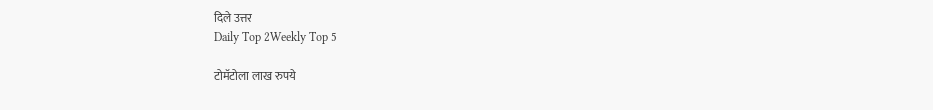दिले उत्तर
Daily Top 2Weekly Top 5

टोमॅटोला लाख रुपये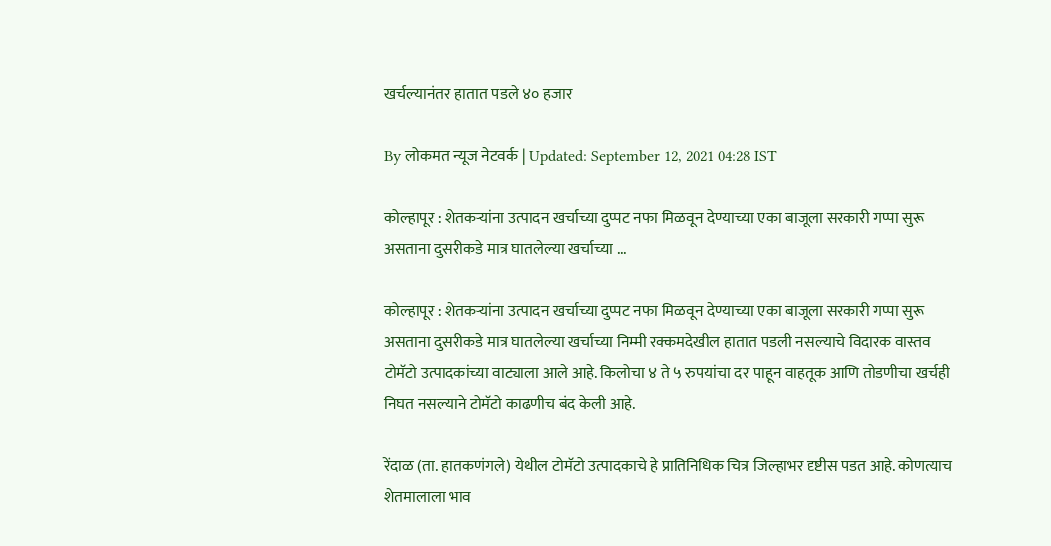खर्चल्यानंतर हातात पडले ४० हजार

By लोकमत न्यूज नेटवर्क | Updated: September 12, 2021 04:28 IST

कोल्हापूर : शेतकऱ्यांना उत्पादन खर्चाच्या दुप्पट नफा मिळवून देण्याच्या एका बाजूला सरकारी गप्पा सुरू असताना दुसरीकडे मात्र घातलेल्या खर्चाच्या ...

कोल्हापूर : शेतकऱ्यांना उत्पादन खर्चाच्या दुप्पट नफा मिळवून देण्याच्या एका बाजूला सरकारी गप्पा सुरू असताना दुसरीकडे मात्र घातलेल्या खर्चाच्या निम्मी रक्कमदेखील हातात पडली नसल्याचे विदारक वास्तव टोमॅटो उत्पादकांच्या वाट्याला आले आहे. किलोचा ४ ते ५ रुपयांचा दर पाहून वाहतूक आणि तोडणीचा खर्चही निघत नसल्याने टोमॅटो काढणीच बंद केली आहे.

रेंदाळ (ता. हातकणंगले) येथील टोमॅटो उत्पादकाचे हे प्रातिनिधिक चित्र जिल्हाभर दृष्टीस पडत आहे. कोणत्याच शेतमालाला भाव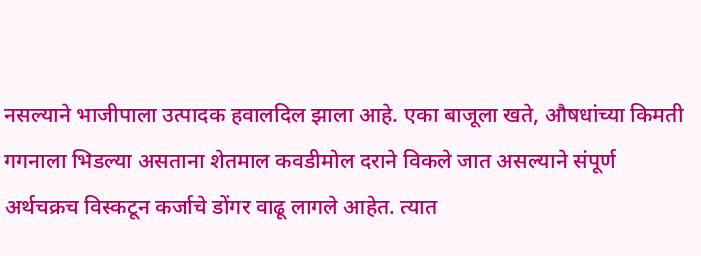नसल्याने भाजीपाला उत्पादक हवालदिल झाला आहे. एका बाजूला खते, औषधांच्या किमती गगनाला भिडल्या असताना शेतमाल कवडीमोल दराने विकले जात असल्याने संपूर्ण अर्थचक्रच विस्कटून कर्जाचे डोंगर वाढू लागले आहेत. त्यात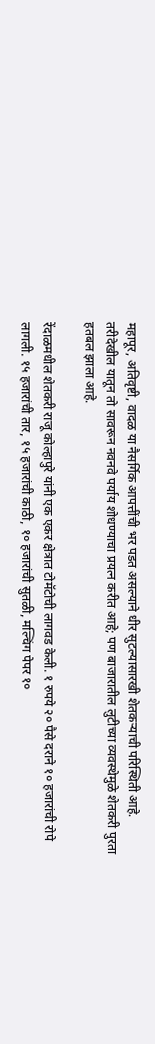महापूर, अतिवृष्टी, वादळ या नैसर्गिक आपत्तींची भर पडत असल्याने धीर सुटल्यासारखी शेतकऱ्याची परिस्थिती आहे. तरीदेखील यातून तो सावरून नवनवे पर्याय शोधण्याचा प्रयत्न करीत आहे; पण बाजारातील लुटीच्या व्यवस्थेमुळे शेतकरी पुरता हतबल झाला आहे.

रेंदाळमधील शेतकरी राजू कोल्हापुरे यांनी एक एकर क्षेत्रात टोमॅटोची लागवड केली. १ रुपये २० पैसे दराने १० हजारांची रोपे लागली. १५ हजारांची तार, १५ हजारांची काठी, १० हजारांची सुतळी, मल्चिंग पेपर १०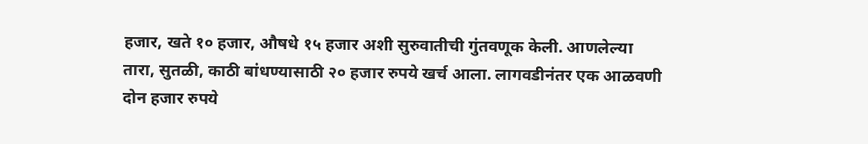हजार, खते १० हजार, औषधे १५ हजार अशी सुरुवातीची गुंतवणूक केली. आणलेल्या तारा, सुतळी, काठी बांधण्यासाठी २० हजार रुपये खर्च आला. लागवडीनंतर एक आळवणी दोन हजार रुपये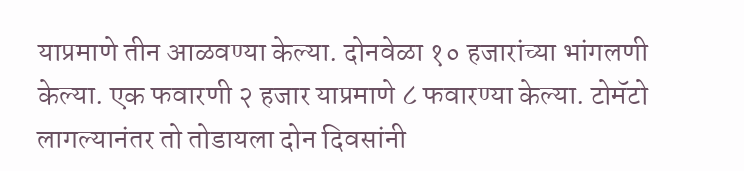याप्रमाणे तीन आळवण्या केल्या. दोनवेळा १० हजारांच्या भांगलणी केल्या. एक फवारणी २ हजार याप्रमाणे ८ फवारण्या केल्या. टोमॅटो लागल्यानंतर तो तोडायला दोन दिवसांनी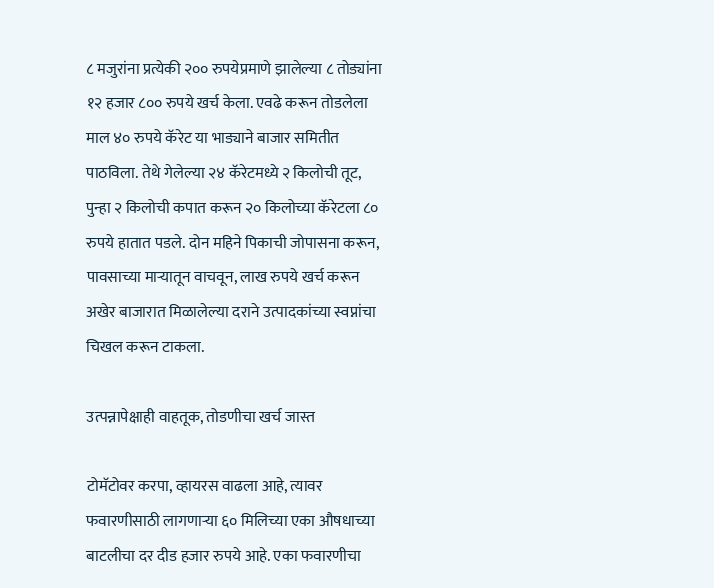८ मजुरांना प्रत्येकी २०० रुपयेप्रमाणे झालेल्या ८ तोड्यांना १२ हजार ८०० रुपये खर्च केला. एवढे करून तोडलेला माल ४० रुपये कॅरेट या भाड्याने बाजार समितीत पाठविला. तेथे गेलेल्या २४ कॅरेटमध्ये २ किलोची तूट, पुन्हा २ किलोची कपात करून २० किलोच्या कॅरेटला ८० रुपये हातात पडले. दोन महिने पिकाची जोपासना करून, पावसाच्या माऱ्यातून वाचवून, लाख रुपये खर्च करून अखेर बाजारात मिळालेल्या दराने उत्पादकांच्या स्वप्नांचा चिखल करून टाकला.

उत्पन्नापेक्षाही वाहतूक, तोडणीचा खर्च जास्त

टोमॅटोवर करपा, व्हायरस वाढला आहे, त्यावर फवारणीसाठी लागणाऱ्या ६० मिलिच्या एका औषधाच्या बाटलीचा दर दीड हजार रुपये आहे. एका फवारणीचा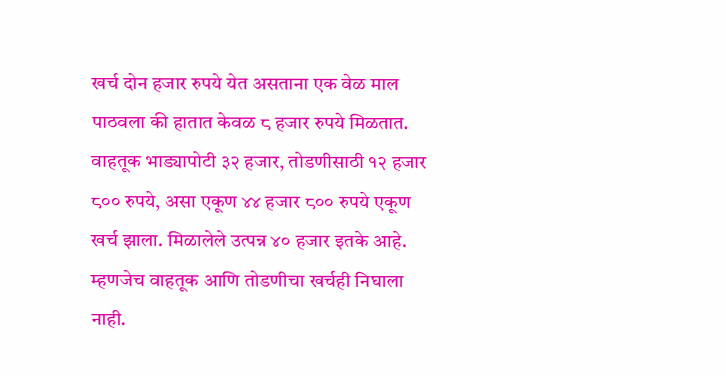खर्च दोन हजार रुपये येत असताना एक वेळ माल पाठवला की हातात केवळ ८ हजार रुपये मिळतात. वाहतूक भाड्यापोटी ३२ हजार, तोडणीसाठी १२ हजार ८०० रुपये, असा एकूण ४४ हजार ८०० रुपये एकूण खर्च झाला. मिळालेले उत्पन्न ४० हजार इतके आहे. म्हणजेच वाहतूक आणि तोडणीचा खर्चही निघाला नाही.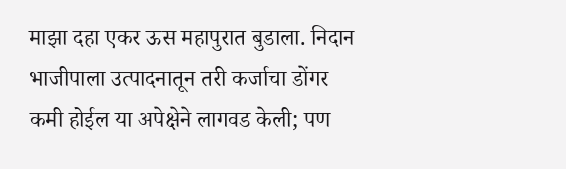माझा दहा एकर ऊस महापुरात बुडाला. निदान भाजीपाला उत्पादनातून तरी कर्जाचा डोंगर कमी होईल या अपेक्षेने लागवड केली; पण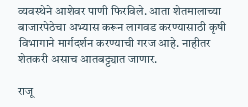व्यवस्थेने आशेवर पाणी फिरविले. आता शेतमालाच्या बाजारपेठेचा अभ्यास करून लागवड करण्यासाठी कृषी विभागाने मार्गदर्शन करण्याची गरज आहे. नाहीतर शेतकरी असाच आतबट्ट्यात जाणार.

राजू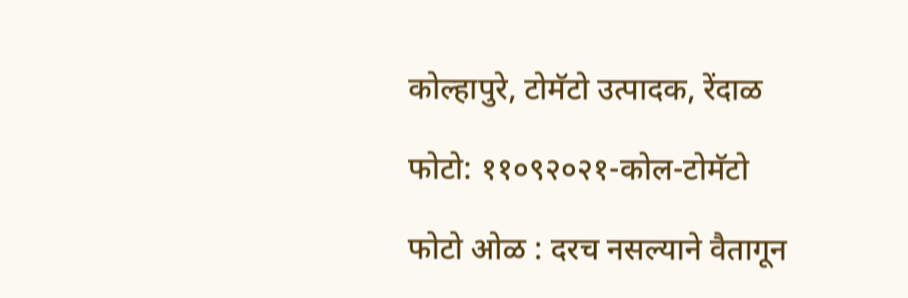कोल्हापुरे, टोमॅटो उत्पादक, रेंदाळ

फोटो: ११०९२०२१-कोल-टोमॅटो

फोटो ओळ : दरच नसल्याने वैतागून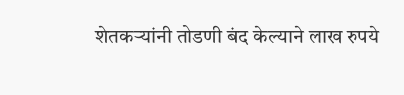शेतकऱ्यांनी तोडणी बंद केल्याने लाख रुपये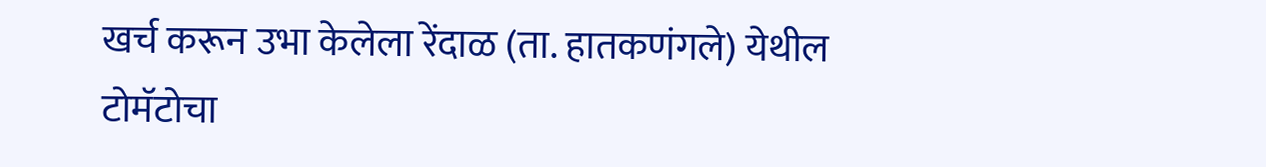खर्च करून उभा केलेला रेंदाळ (ता. हातकणंगले) येथील टोमॅटोचा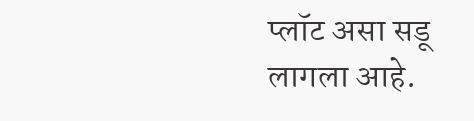प्लॉट असा सडू लागला आहे.